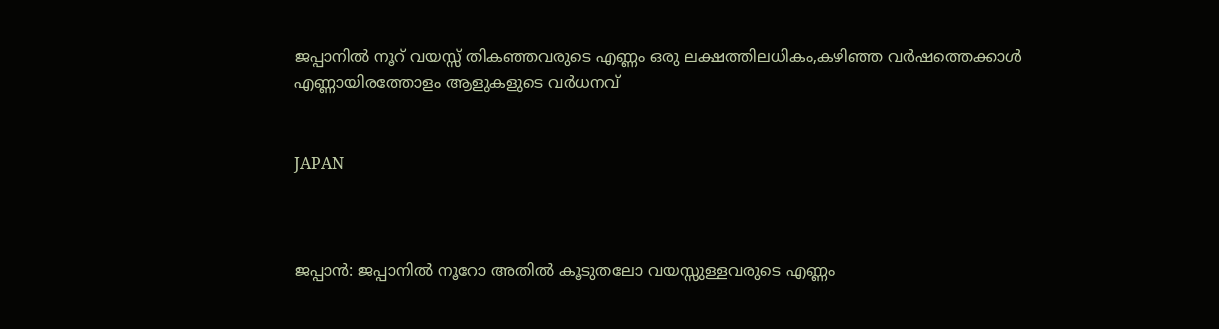ജപ്പാനില്‍ നൂറ് വയസ്സ് തികഞ്ഞവരുടെ എണ്ണം ഒരു ലക്ഷത്തിലധികം,കഴിഞ്ഞ വര്‍ഷത്തെക്കാള്‍ എണ്ണായിരത്തോളം ആളുകളുടെ വര്‍ധനവ്


JAPAN



ജപ്പാന്‍: ജപ്പാനില്‍ നൂറോ അതില്‍ കൂടുതലോ വയസ്സുള്ളവരുടെ എണ്ണം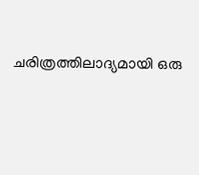ചരിത്രത്തിലാദ്യമായി ഒരു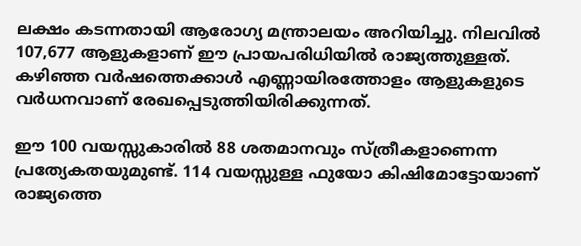ലക്ഷം കടന്നതായി ആരോഗ്യ മന്ത്രാലയം അറിയിച്ചു. നിലവില്‍ 107,677 ആളുകളാണ് ഈ പ്രായപരിധിയില്‍ രാജ്യത്തുള്ളത്. കഴിഞ്ഞ വര്‍ഷത്തെക്കാള്‍ എണ്ണായിരത്തോളം ആളുകളുടെ വര്‍ധനവാണ് രേഖപ്പെടുത്തിയിരിക്കുന്നത്.

ഈ 100 വയസ്സുകാരില്‍ 88 ശതമാനവും സ്ത്രീകളാണെന്ന പ്രത്യേകതയുമുണ്ട്. 114 വയസ്സുള്ള ഫുയോ കിഷിമോട്ടോയാണ് രാജ്യത്തെ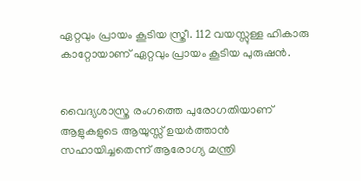ഏറ്റവും പ്രായം കൂടിയ സ്ത്രീ. 112 വയസ്സുള്ള ഹികാരു കാറ്റോയാണ് ഏറ്റവും പ്രായം കൂടിയ പുരുഷന്‍.


വൈദ്യശാസ്ത്ര രംഗത്തെ പുരോഗതിയാണ് ആളുകളുടെ ആയുസ്സ് ഉയര്‍ത്താന്‍ സഹായിച്ചതെന്ന് ആരോഗ്യ മന്ത്രി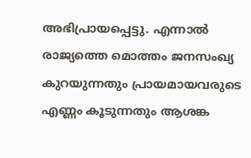അഭിപ്രായപ്പെട്ടു. എന്നാല്‍ രാജ്യത്തെ മൊത്തം ജനസംഖ്യ കുറയുന്നതും പ്രായമായവരുടെ എണ്ണം കൂടുന്നതും ആശങ്ക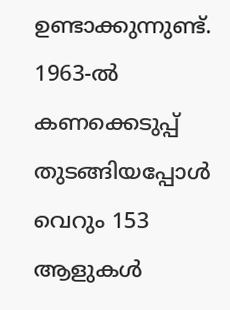ഉണ്ടാക്കുന്നുണ്ട്. 1963-ല്‍ കണക്കെടുപ്പ് തുടങ്ങിയപ്പോള്‍ വെറും 153 ആളുകള്‍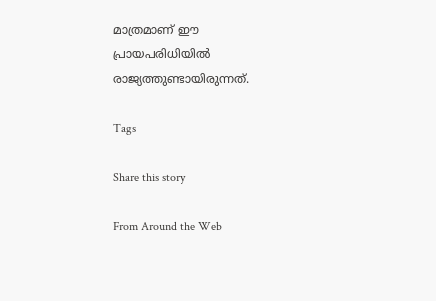മാത്രമാണ് ഈ പ്രായപരിധിയില്‍ രാജ്യത്തുണ്ടായിരുന്നത്.

Tags

Share this story

From Around the Web